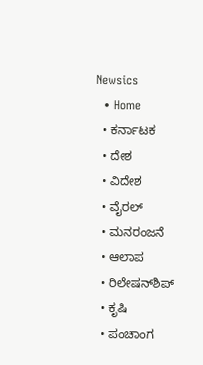Newsics
  • Home
  • ಕರ್ನಾಟಕ
  • ದೇಶ
  • ವಿದೇಶ
  • ವೈರಲ್
  • ಮನರಂಜನೆ
  • ಆಲಾಪ
  • ರಿಲೇಷನ್‌ಶಿಪ್
  • ಕೃಷಿ
  • ಪಂಚಾಂಗ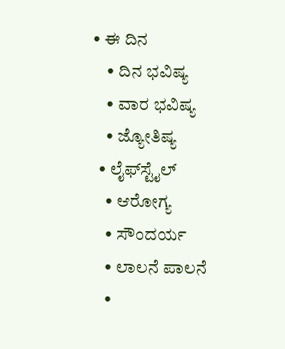• ಈ ದಿನ
    • ದಿನ ಭವಿಷ್ಯ
    • ವಾರ ಭವಿಷ್ಯ
    • ಜ್ಯೋತಿಷ್ಯ
  • ಲೈಫ್‌ಸ್ಟೈಲ್
    • ಆರೋಗ್ಯ
    • ಸೌಂದರ್ಯ
    • ಲಾಲನೆ ಪಾಲನೆ
    •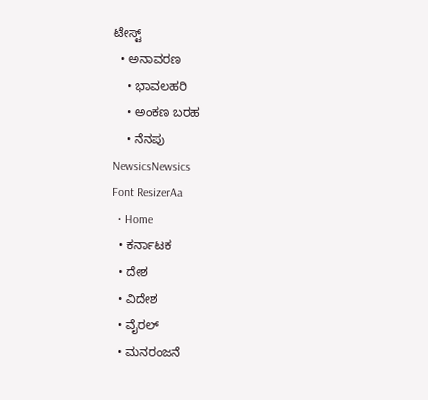ಟೇಸ್ಟ್
  • ಅನಾವರಣ
    • ಭಾವಲಹರಿ
    • ಅಂಕಣ ಬರಹ
    • ನೆನಪು
NewsicsNewsics
Font ResizerAa
  • Home
  • ಕರ್ನಾಟಕ
  • ದೇಶ
  • ವಿದೇಶ
  • ವೈರಲ್
  • ಮನರಂಜನೆ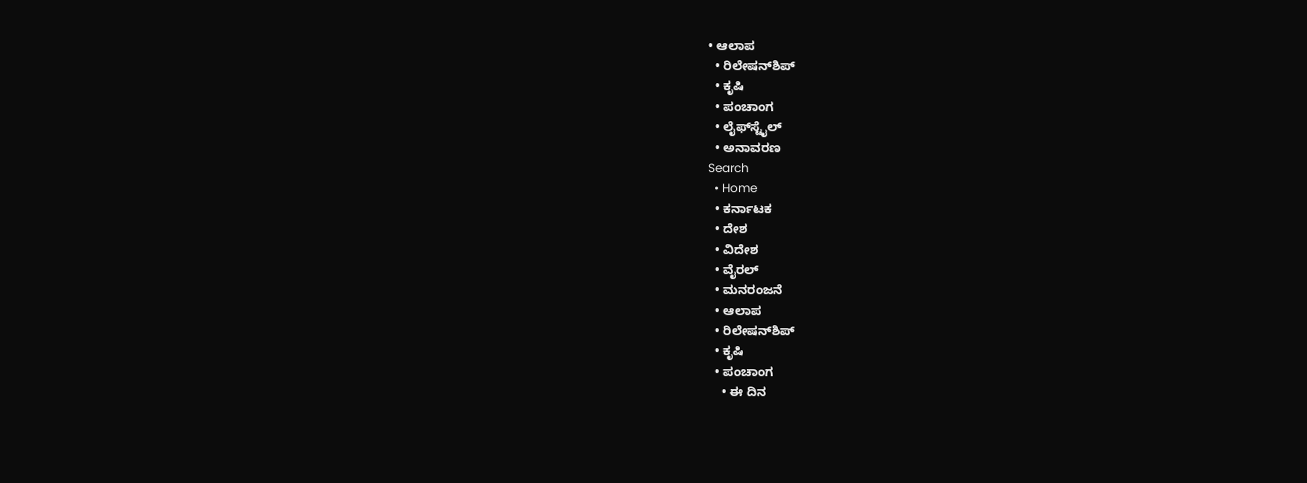• ಆಲಾಪ
  • ರಿಲೇಷನ್‌ಶಿಪ್
  • ಕೃಷಿ
  • ಪಂಚಾಂಗ
  • ಲೈಫ್‌ಸ್ಟೈಲ್
  • ಅನಾವರಣ
Search
  • Home
  • ಕರ್ನಾಟಕ
  • ದೇಶ
  • ವಿದೇಶ
  • ವೈರಲ್
  • ಮನರಂಜನೆ
  • ಆಲಾಪ
  • ರಿಲೇಷನ್‌ಶಿಪ್
  • ಕೃಷಿ
  • ಪಂಚಾಂಗ
    • ಈ ದಿನ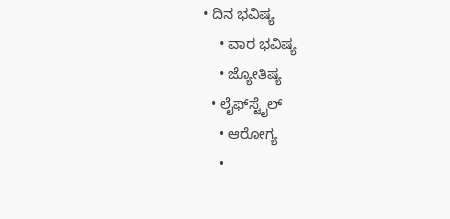• ದಿನ ಭವಿಷ್ಯ
    • ವಾರ ಭವಿಷ್ಯ
    • ಜ್ಯೋತಿಷ್ಯ
  • ಲೈಫ್‌ಸ್ಟೈಲ್
    • ಆರೋಗ್ಯ
    •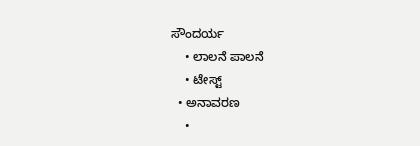ಸೌಂದರ್ಯ
    • ಲಾಲನೆ ಪಾಲನೆ
    • ಟೇಸ್ಟ್
  • ಅನಾವರಣ
    •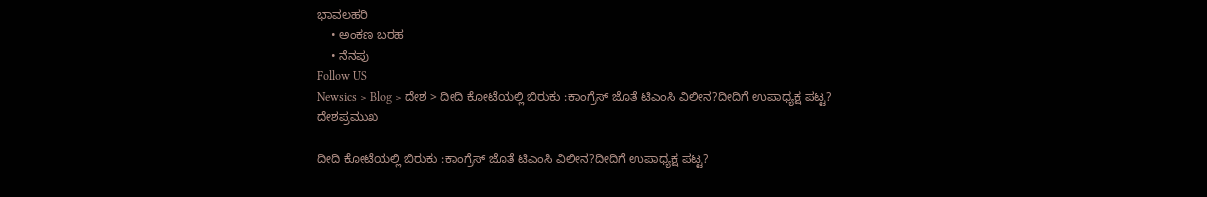ಭಾವಲಹರಿ
    • ಅಂಕಣ ಬರಹ
    • ನೆನಪು
Follow US
Newsics > Blog > ದೇಶ > ದೀದಿ ಕೋಟೆಯಲ್ಲಿ ಬಿರುಕು :ಕಾಂಗ್ರೆಸ್‌ ಜೊತೆ ಟಿಎಂಸಿ ವಿಲೀನ?ದೀದಿಗೆ ಉಪಾಧ್ಯಕ್ಷ ಪಟ್ಟ?
ದೇಶಪ್ರಮುಖ

ದೀದಿ ಕೋಟೆಯಲ್ಲಿ ಬಿರುಕು :ಕಾಂಗ್ರೆಸ್‌ ಜೊತೆ ಟಿಎಂಸಿ ವಿಲೀನ?ದೀದಿಗೆ ಉಪಾಧ್ಯಕ್ಷ ಪಟ್ಟ?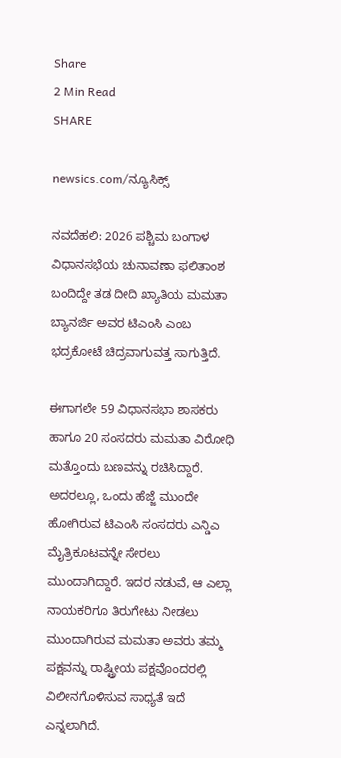Share
2 Min Read
SHARE

newsics.com/ನ್ಯೂಸಿಕ್ಸ್

ನವದೆಹಲಿ: 2026 ಪಶ್ಚಿಮ ಬಂಗಾಳ  ವಿಧಾನಸಭೆಯ ಚುನಾವಣಾ ಫಲಿತಾಂಶ  ಬಂದಿದ್ದೇ ತಡ ದೀದಿ ಖ್ಯಾತಿಯ ಮಮತಾ ಬ್ಯಾನರ್ಜಿ ಅವರ ಟಿಎಂಸಿ ಎಂಬ ಭದ್ರಕೋಟೆ ಚಿದ್ರವಾಗುವತ್ತ ಸಾಗುತ್ತಿದೆ.

ಈಗಾಗಲೇ 59 ವಿಧಾನಸಭಾ ಶಾಸಕರು ಹಾಗೂ 20 ಸಂಸದರು ಮಮತಾ ವಿರೋಧಿ ಮತ್ತೊಂದು ಬಣವನ್ನು ರಚಿಸಿದ್ದಾರೆ. ಅದರಲ್ಲೂ, ಒಂದು ಹೆಜ್ಜೆ ಮುಂದೇ ಹೋಗಿರುವ ಟಿಎಂಸಿ ಸಂಸದರು ಎನ್ಡಿಎ ಮೈತ್ರಿಕೂಟವನ್ನೇ ಸೇರಲು ಮುಂದಾಗಿದ್ದಾರೆ. ಇದರ ನಡುವೆ, ಆ ಎಲ್ಲಾ ನಾಯಕರಿಗೂ ತಿರುಗೇಟು ನೀಡಲು ಮುಂದಾಗಿರುವ ಮಮತಾ ಅವರು ತಮ್ಮ ಪಕ್ಷವನ್ನು ರಾಷ್ಟ್ರೀಯ ಪಕ್ಷವೊಂದರಲ್ಲಿ ವಿಲೀನಗೊಳಿಸುವ ಸಾಧ್ಯತೆ ಇದೆ ಎನ್ನಲಾಗಿದೆ.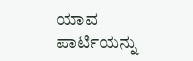ಯಾವ ಪಾರ್ಟಿಯನ್ನು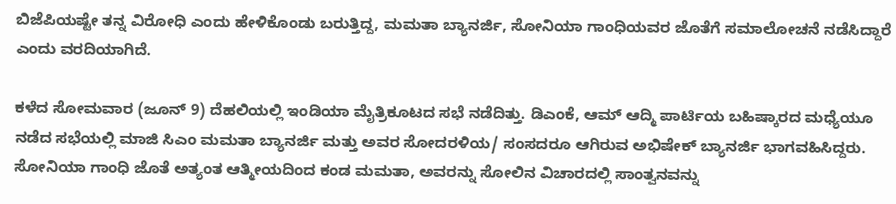ಬಿಜೆಪಿಯಷ್ಟೇ ತನ್ನ ವಿರೋಧಿ ಎಂದು ಹೇಳಿಕೊಂಡು ಬರುತ್ತಿದ್ದ, ಮಮತಾ ಬ್ಯಾನರ್ಜಿ, ಸೋನಿಯಾ ಗಾಂಧಿಯವರ ಜೊತೆಗೆ ಸಮಾಲೋಚನೆ ನಡೆಸಿದ್ದಾರೆ ಎಂದು ವರದಿಯಾಗಿದೆ.

ಕಳೆದ ಸೋಮವಾರ (ಜೂನ್ 9) ದೆಹಲಿಯಲ್ಲಿ ಇಂಡಿಯಾ ಮೈತ್ರಿಕೂಟದ ಸಭೆ ನಡೆದಿತ್ತು. ಡಿಎಂಕೆ, ಆಮ್ ಆದ್ಮಿ ಪಾರ್ಟಿಯ ಬಹಿಷ್ಕಾರದ ಮಧ್ಯೆಯೂ ನಡೆದ ಸಭೆಯಲ್ಲಿ ಮಾಜಿ ಸಿಎಂ ಮಮತಾ ಬ್ಯಾನರ್ಜಿ ಮತ್ತು ಅವರ ಸೋದರಳಿಯ/ ಸಂಸದರೂ ಆಗಿರುವ ಅಭಿಷೇಕ್ ಬ್ಯಾನರ್ಜಿ ಭಾಗವಹಿಸಿದ್ದರು. ಸೋನಿಯಾ ಗಾಂಧಿ ಜೊತೆ ಅತ್ಯಂತ ಆತ್ಮೀಯದಿಂದ ಕಂಡ ಮಮತಾ, ಅವರನ್ನು ಸೋಲಿನ ವಿಚಾರದಲ್ಲಿ ಸಾಂತ್ವನವನ್ನು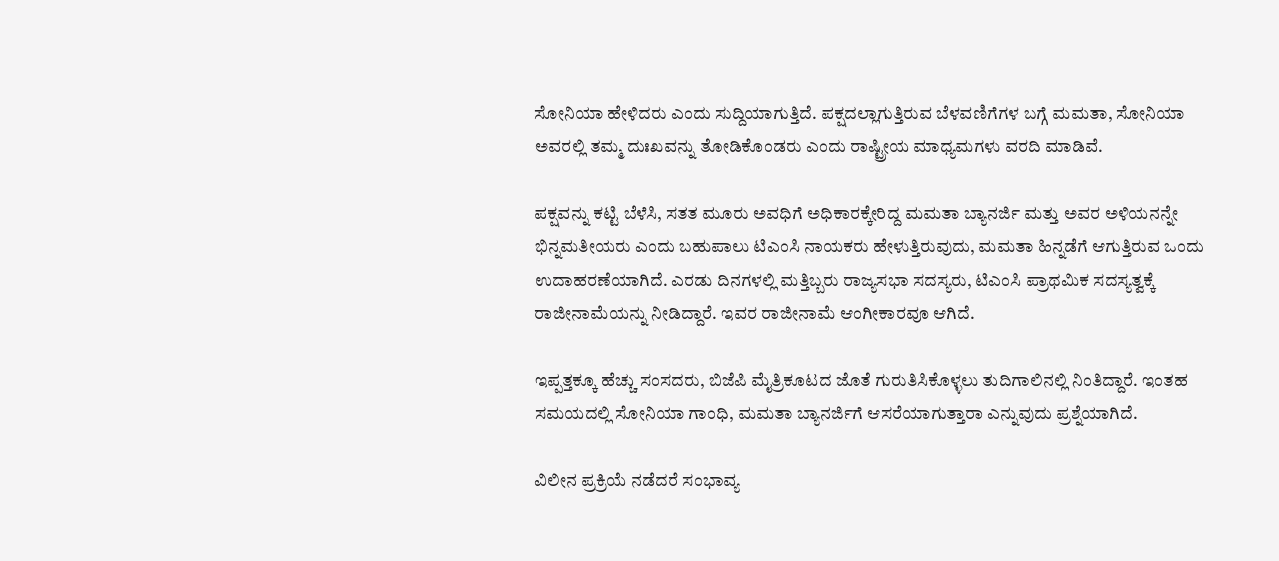ಸೋನಿಯಾ ಹೇಳಿದರು ಎಂದು ಸುದ್ದಿಯಾಗುತ್ತಿದೆ. ಪಕ್ಷದಲ್ಲಾಗುತ್ತಿರುವ ಬೆಳವಣಿಗೆಗಳ ಬಗ್ಗೆ ಮಮತಾ, ಸೋನಿಯಾ ಅವರಲ್ಲಿ ತಮ್ಮ ದುಃಖವನ್ನು ತೋಡಿಕೊಂಡರು ಎಂದು ರಾಷ್ಟ್ರೀಯ ಮಾಧ್ಯಮಗಳು ವರದಿ ಮಾಡಿವೆ.

ಪಕ್ಷವನ್ನು ಕಟ್ಟಿ ಬೆಳೆಸಿ, ಸತತ ಮೂರು ಅವಧಿಗೆ ಅಧಿಕಾರಕ್ಕೇರಿದ್ದ ಮಮತಾ ಬ್ಯಾನರ್ಜಿ ಮತ್ತು ಅವರ ಅಳಿಯನನ್ನೇ ಭಿನ್ನಮತೀಯರು ಎಂದು ಬಹುಪಾಲು ಟಿಎಂಸಿ ನಾಯಕರು ಹೇಳುತ್ತಿರುವುದು, ಮಮತಾ ಹಿನ್ನಡೆಗೆ ಆಗುತ್ತಿರುವ ಒಂದು ಉದಾಹರಣೆಯಾಗಿದೆ. ಎರಡು ದಿನಗಳಲ್ಲಿ ಮತ್ತಿಬ್ಬರು ರಾಜ್ಯಸಭಾ ಸದಸ್ಯರು, ಟಿಎಂಸಿ ಪ್ರಾಥಮಿಕ ಸದಸ್ಯತ್ವಕ್ಕೆ ರಾಜೀನಾಮೆಯನ್ನು ನೀಡಿದ್ದಾರೆ. ಇವರ ರಾಜೀನಾಮೆ ಆಂಗೀಕಾರವೂ ಆಗಿದೆ.

ಇಪ್ಪತ್ತಕ್ಕೂ ಹೆಚ್ಚು ಸಂಸದರು, ಬಿಜೆಪಿ ಮೈತ್ರಿಕೂಟದ ಜೊತೆ ಗುರುತಿಸಿಕೊಳ್ಳಲು ತುದಿಗಾಲಿನಲ್ಲಿ ನಿಂತಿದ್ದಾರೆ. ಇಂತಹ ಸಮಯದಲ್ಲಿ ಸೋನಿಯಾ ಗಾಂಧಿ, ಮಮತಾ ಬ್ಯಾನರ್ಜಿಗೆ ಆಸರೆಯಾಗುತ್ತಾರಾ ಎನ್ನುವುದು ಪ್ರಶ್ನೆಯಾಗಿದೆ.

ವಿಲೀನ ಪ್ರಕ್ರಿಯೆ ನಡೆದರೆ ಸಂಭಾವ್ಯ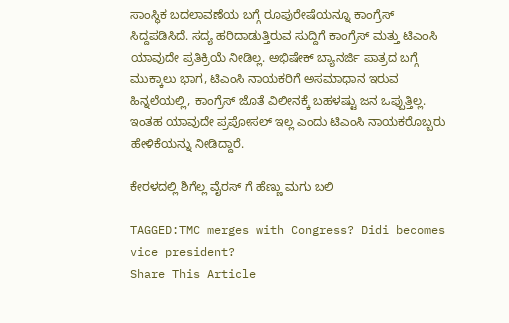ಸಾಂಸ್ಥಿಕ ಬದಲಾವಣೆಯ ಬಗ್ಗೆ ರೂಪುರೇಷೆಯನ್ನೂ ಕಾಂಗ್ರೆಸ್ ಸಿದ್ದಪಡಿಸಿದೆ. ಸದ್ಯ ಹರಿದಾಡುತ್ತಿರುವ ಸುದ್ದಿಗೆ ಕಾಂಗ್ರೆಸ್ ಮತ್ತು ಟಿಎಂಸಿ ಯಾವುದೇ ಪ್ರತಿಕ್ರಿಯೆ ನೀಡಿಲ್ಲ. ಅಭಿಷೇಕ್ ಬ್ಯಾನರ್ಜಿ ಪಾತ್ರದ ಬಗ್ಗೆ ಮುಕ್ಕಾಲು ಭಾಗ, ಟಿಎಂಸಿ ನಾಯಕರಿಗೆ ಅಸಮಾಧಾನ ಇರುವ ಹಿನ್ನಲೆಯಲ್ಲಿ, ಕಾಂಗ್ರೆಸ್ ಜೊತೆ ವಿಲೀನಕ್ಕೆ ಬಹಳಷ್ಟು ಜನ ಒಪ್ಪುತ್ತಿಲ್ಲ. ಇಂತಹ ಯಾವುದೇ ಪ್ರಪೋಸಲ್ ಇಲ್ಲ ಎಂದು ಟಿಎಂಸಿ ನಾಯಕರೊಬ್ಬರು ಹೇಳಿಕೆಯನ್ನು ನೀಡಿದ್ದಾರೆ.

ಕೇರಳದಲ್ಲಿ ಶಿಗೆಲ್ಲ ವೈರಸ್ ಗೆ ಹೆಣ್ಣು ಮಗು ಬಲಿ

TAGGED:TMC merges with Congress? Didi becomes vice president?
Share This Article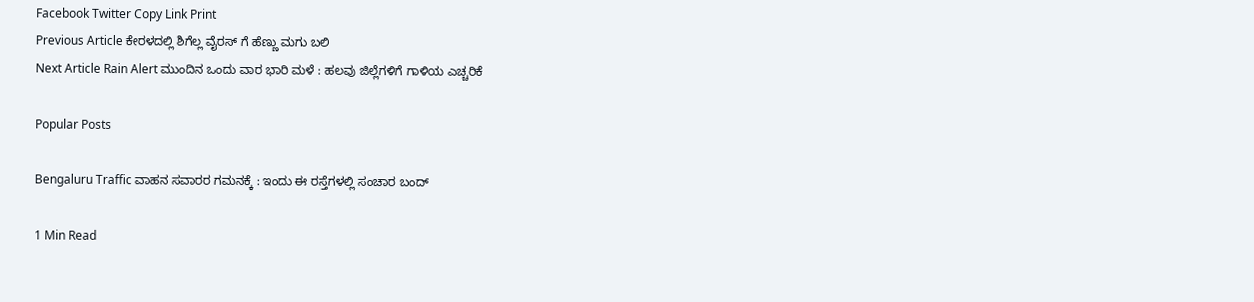Facebook Twitter Copy Link Print
Previous Article ಕೇರಳದಲ್ಲಿ ಶಿಗೆಲ್ಲ ವೈರಸ್ ಗೆ ಹೆಣ್ಣು ಮಗು ಬಲಿ
Next Article Rain Alert ಮುಂದಿನ ಒಂದು ವಾರ ಭಾರಿ ಮಳೆ : ಹಲವು ಜಿಲ್ಲೆಗಳಿಗೆ ಗಾಳಿಯ ಎಚ್ಚರಿಕೆ

Popular Posts

Bengaluru Traffic ವಾಹನ ಸವಾರರ ಗಮನಕ್ಕೆ : ಇಂದು ಈ ರಸ್ತೆಗಳಲ್ಲಿ ಸಂಚಾರ ಬಂದ್

1 Min Read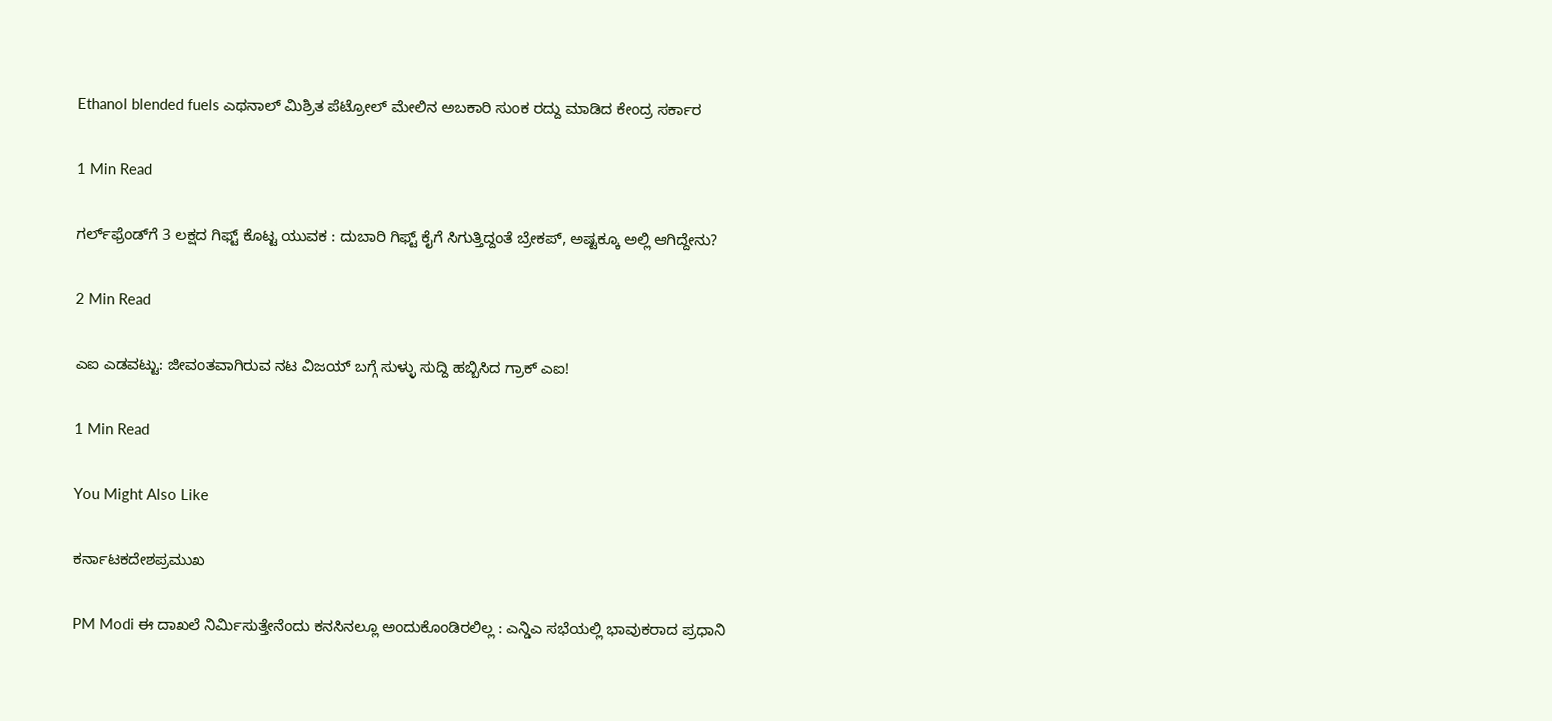Ethanol blended fuels ಎಥನಾಲ್ ಮಿಶ್ರಿತ ಪೆಟ್ರೋಲ್ ಮೇಲಿನ ಅಬಕಾರಿ ಸುಂಕ ರದ್ದು ಮಾಡಿದ ಕೇಂದ್ರ ಸರ್ಕಾರ

1 Min Read

ಗರ್ಲ್‌ಫ್ರೆಂಡ್‌ಗೆ 3 ಲಕ್ಷದ ಗಿಫ್ಟ್ ಕೊಟ್ಟ ಯುವಕ : ದುಬಾರಿ ಗಿಫ್ಟ್ ಕೈಗೆ ಸಿಗುತ್ತಿದ್ದಂತೆ ಬ್ರೇಕಪ್, ಅಷ್ಟಕ್ಕೂ ಅಲ್ಲಿ ಆಗಿದ್ದೇನು?

2 Min Read

ಎಐ ಎಡವಟ್ಟು: ಜೀವಂತವಾಗಿರುವ ನಟ ವಿಜಯ್ ಬಗ್ಗೆ ಸುಳ್ಳು ಸುದ್ದಿ ಹಬ್ಬಿಸಿದ ಗ್ರಾಕ್ ಎಐ!

1 Min Read

You Might Also Like

ಕರ್ನಾಟಕದೇಶಪ್ರಮುಖ

PM Modi ಈ ದಾಖಲೆ ನಿರ್ಮಿಸುತ್ತೇನೆಂದು ಕನಸಿನಲ್ಲೂ ಅಂದುಕೊಂಡಿರಲಿಲ್ಲ : ಎನ್ಡಿಎ ಸಭೆಯಲ್ಲಿ ಭಾವುಕರಾದ ಪ್ರಧಾನಿ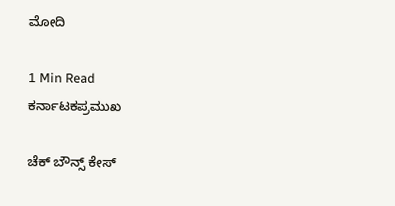ಮೋದಿ

1 Min Read
ಕರ್ನಾಟಕಪ್ರಮುಖ

ಚೆಕ್ ಬೌನ್ಸ್ ಕೇಸ್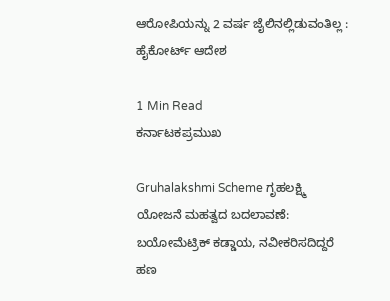ಆರೋಪಿಯನ್ನು 2 ವರ್ಷ ಜೈಲಿನಲ್ಲಿಡುವಂತಿಲ್ಲ : ಹೈಕೋರ್ಟ್ ಆದೇಶ

1 Min Read
ಕರ್ನಾಟಕಪ್ರಮುಖ

Gruhalakshmi Scheme ಗೃಹಲಕ್ಷ್ಮಿ ಯೋಜನೆ ಮಹತ್ವದ ಬದಲಾವಣೆ: ಬಯೋಮೆಟ್ರಿಕ್‌ ಕಡ್ಡಾಯ, ನವೀಕರಿಸದಿದ್ದರೆ ಹಣ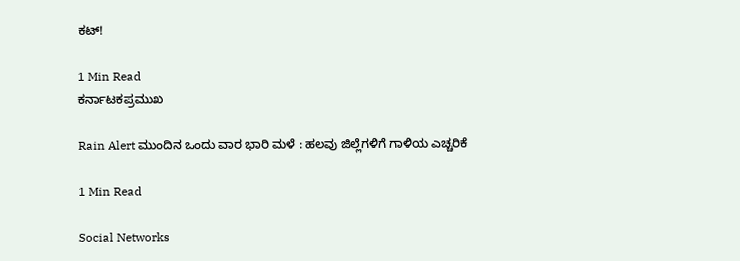ಕಟ್‌!

1 Min Read
ಕರ್ನಾಟಕಪ್ರಮುಖ

Rain Alert ಮುಂದಿನ ಒಂದು ವಾರ ಭಾರಿ ಮಳೆ : ಹಲವು ಜಿಲ್ಲೆಗಳಿಗೆ ಗಾಳಿಯ ಎಚ್ಚರಿಕೆ

1 Min Read

Social Networks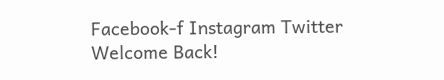Facebook-f Instagram Twitter
Welcome Back!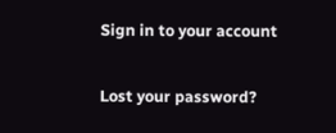Sign in to your account

Lost your password?